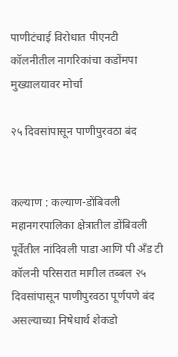पाणीटंचाई विरोधात पीएनटी कॉलनीतील नागरिकांचा कडोंमपा मुख्यालयावर मोर्चा

२५ दिवसांपासून पाणीपुरवठा बंद


कल्याण : कल्याण-डोंबिवली महानगरपालिका क्षेत्रातील डोंबिवली पूर्वेतील नांदिवली पाडा आणि पी अँड टी कॉलनी परिसरात मागील तब्बल २५ दिवसांपासून पाणीपुरवठा पूर्णपणे बंद असल्याच्या निषेधार्थ शेकडो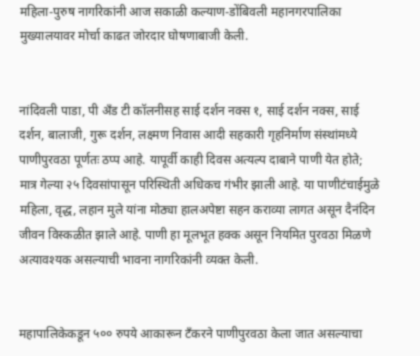महिला-पुरुष नागरिकांनी आज सकाळी कल्याण-डोंबिवली महानगरपालिका मुख्यालयावर मोर्चा काढत जोरदार घोषणाबाजी केली.


नांदिवली पाडा, पी अँड टी कॉलनीसह साई दर्शन नक्स १, साई दर्शन नक्स, साई दर्शन, बालाजी, गुरू दर्शन, लक्ष्मण निवास आदी सहकारी गृहनिर्माण संस्थांमध्ये पाणीपुरवठा पूर्णतः ठप्प आहे. यापूर्वी काही दिवस अत्यल्प दाबाने पाणी येत होते; मात्र गेल्या २५ दिवसांपासून परिस्थिती अधिकच गंभीर झाली आहे. या पाणीटंचाईमुळे महिला, वृद्ध, लहान मुले यांना मोठ्या हालअपेष्टा सहन कराव्या लागत असून दैनंदिन जीवन विस्कळीत झाले आहे. पाणी हा मूलभूत हक्क असून नियमित पुरवठा मिळणे अत्यावश्यक असल्याची भावना नागरिकांनी व्यक्त केली.


महापालिकेकडून ५०० रुपये आकारून टँकरने पाणीपुरवठा केला जात असल्याचा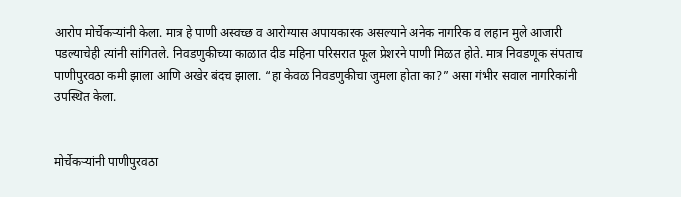आरोप मोर्चेकऱ्यांनी केला. मात्र हे पाणी अस्वच्छ व आरोग्यास अपायकारक असल्याने अनेक नागरिक व लहान मुले आजारी पडल्याचेही त्यांनी सांगितले. निवडणुकीच्या काळात दीड महिना परिसरात फूल प्रेशरने पाणी मिळत होते. मात्र निवडणूक संपताच पाणीपुरवठा कमी झाला आणि अखेर बंदच झाला. “हा केवळ निवडणुकीचा जुमला होता का?” असा गंभीर सवाल नागरिकांनी उपस्थित केला.


मोर्चेकऱ्यांनी पाणीपुरवठा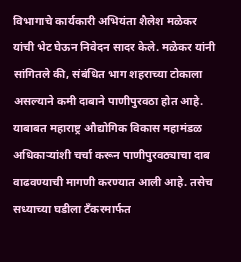विभागाचे कार्यकारी अभियंता शैलेश मळेकर यांची भेट घेऊन निवेदन सादर केले. मळेकर यांनी सांगितले की, संबंधित भाग शहराच्या टोकाला असल्याने कमी दाबाने पाणीपुरवठा होत आहे. याबाबत महाराष्ट्र औद्योगिक विकास महामंडळ अधिकाऱ्यांशी चर्चा करून पाणीपुरवठ्याचा दाब वाढवण्याची मागणी करण्यात आली आहे. तसेच सध्याच्या घडीला टँकरमार्फत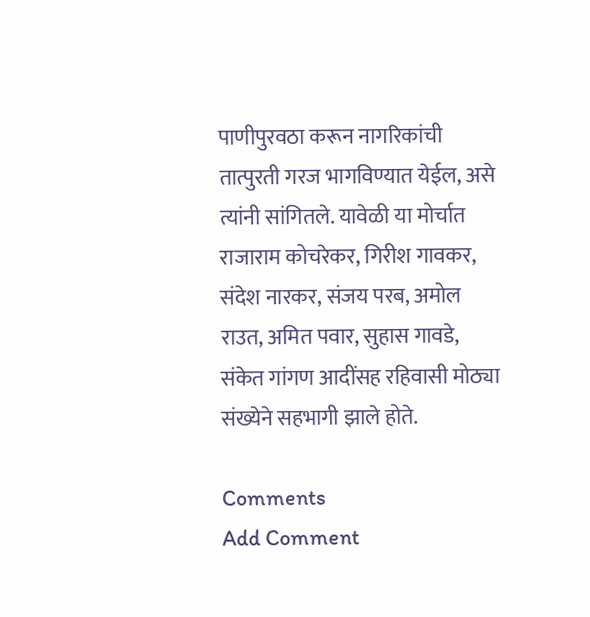पाणीपुरवठा करून नागरिकांची तात्पुरती गरज भागविण्यात येईल, असे त्यांनी सांगितले. यावेळी या मोर्चात राजाराम कोचरेकर, गिरीश गावकर, संदेश नारकर, संजय परब, अमोल राउत, अमित पवार, सुहास गावडे, संकेत गांगण आदींसह रहिवासी मोठ्या संख्येने सहभागी झाले होते.

Comments
Add Comment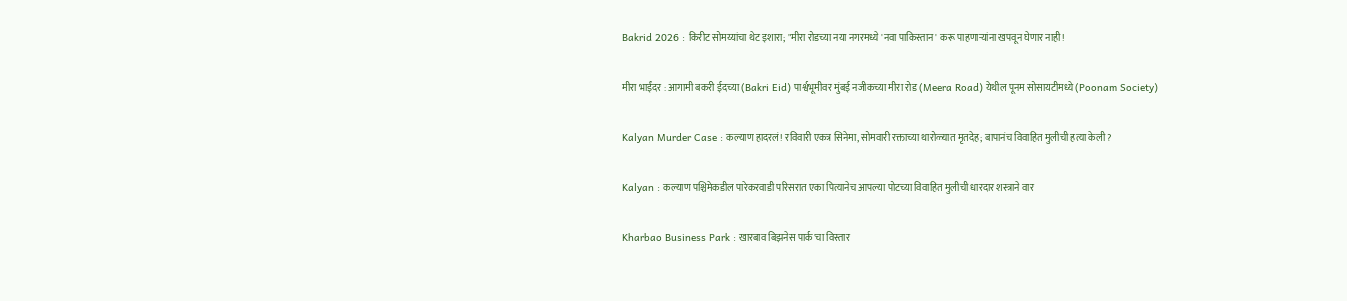Bakrid 2026 : किरीट सोमय्यांचा थेट इशारा; "मीरा रोडच्या नया नगरमध्ये 'नवा पाकिस्तान' करू पाहणाऱ्यांना खपवून घेणार नाही!

मीरा भाईंदर : आगामी बकरी ईदच्या (Bakri Eid) पार्श्वभूमीवर मुंबई नजीकच्या मीरा रोड (Meera Road) येथील पूनम सोसायटीमध्ये (Poonam Society)

Kalyan Murder Case : कल्याण हादरलं! रविवारी एकत्र सिनेमा, सोमवारी रक्ताच्या थारोळ्यात मृतदेह; बापानंच विवाहित मुलीची हत्या केली?

Kalyan : कल्याण पश्चिमेकडील पारेकरवाडी परिसरात एका पित्यानेच आपल्या पोटच्या विवाहित मुलीची धारदार शस्त्राने वार

Kharbao Business Park : खारबाव बिझनेस पार्क'चा विस्तार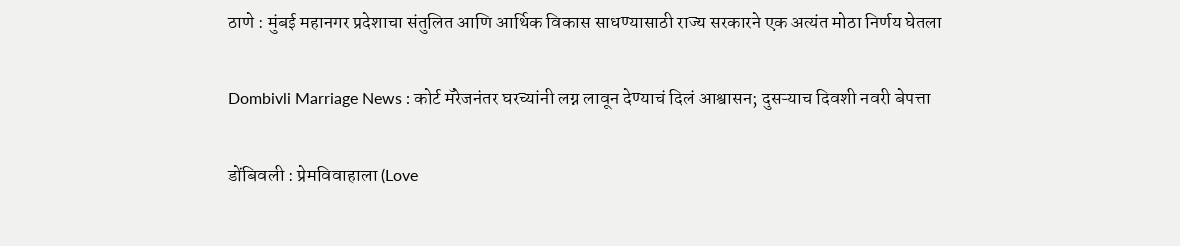ठाणे : मुंबई महानगर प्रदेशाचा संतुलित आणि आर्थिक विकास साधण्यासाठी राज्य सरकारने एक अत्यंत मोठा निर्णय घेतला

Dombivli Marriage News : कोर्ट मॅरेजनंतर घरच्यांनी लग्न लावून देण्याचं दिलं आश्वासन; दुसऱ्याच दिवशी नवरी बेपत्ता

डोंबिवली : प्रेमविवाहाला (Love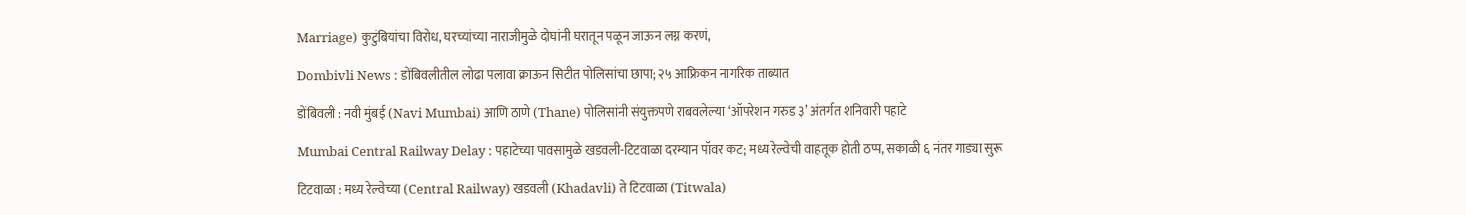Marriage) कुटुंबियांचा विरोध, घरच्यांच्या नाराजीमुळे दोघांनी घरातून पळून जाऊन लग्न करणं,

Dombivli News : डोंबिवलीतील लोढा पलावा क्राऊन सिटीत पोलिसांचा छापा; २५ आफ्रिकन नागरिक ताब्यात

डोंबिवली : नवी मुंबई (Navi Mumbai) आणि ठाणे (Thane) पोलिसांनी संयुक्तपणे राबवलेल्या ‘ऑपरेशन गरुड ३’ अंतर्गत शनिवारी पहाटे

Mumbai Central Railway Delay : पहाटेच्या पावसामुळे खडवली-टिटवाळा दरम्यान पॉवर कट; मध्य रेल्वेची वाहतूक होती ठप्प, सकाळी ६ नंतर गाड्या सुरू

टिटवाळा : मध्य रेल्वेच्या (Central Railway) खडवली (Khadavli) ते टिटवाळा (Titwala)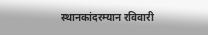स्थानकांदरम्यान रविवारी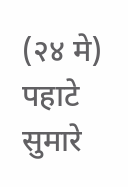(२४ मे) पहाटे सुमारे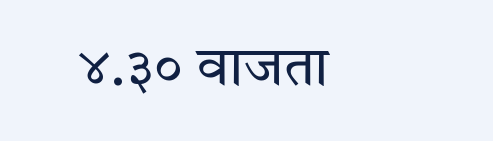४.३० वाजता